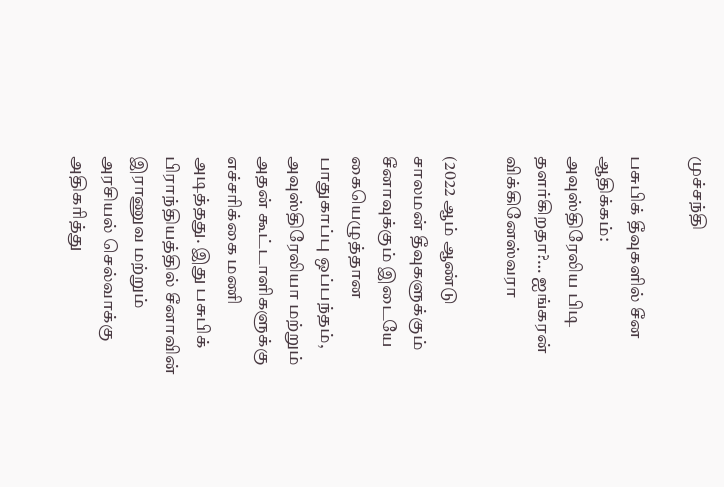முச்சந்தி

பசுபிக் தீவுகளில் சீன ஆதிக்கம்: அவுஸ்திரேலிய பிடி தளர்கிறதா?… ஐங்கரன் விக்கினேஸ்வரா

(2022 ஆம் ஆண்டு சாலமன் தீவுகளுக்கும் சீனாவுக்கும் இடையே கையெழுத்தான பாதுகாப்பு ஒப்பந்தம், அவுஸ்திரேலியா மற்றும் அதன் கூட்டாளிகளுக்கு எச்சரிக்கை மணி அடித்தது. இது பசுபிக் பிராந்தியத்தில் சீனாவின் இராணுவ மற்றும் அரசியல் செல்வாக்கு அதிகரித்து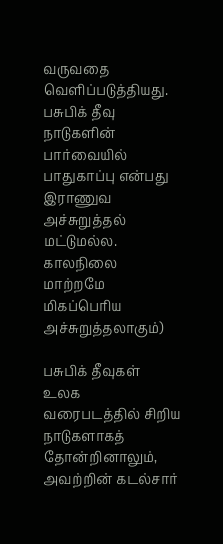வருவதை வெளிப்படுத்தியது. பசுபிக் தீவு நாடுகளின் பார்வையில் பாதுகாப்பு என்பது இராணுவ அச்சுறுத்தல் மட்டுமல்ல. காலநிலை மாற்றமே மிகப்பெரிய அச்சுறுத்தலாகும்)

பசுபிக் தீவுகள் உலக வரைபடத்தில் சிறிய நாடுகளாகத் தோன்றினாலும், அவற்றின் கடல்சார்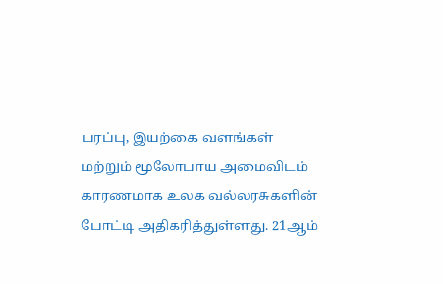பரப்பு, இயற்கை வளங்கள் மற்றும் மூலோபாய அமைவிடம் காரணமாக உலக வல்லரசுகளின் போட்டி அதிகரித்துள்ளது. 21ஆம்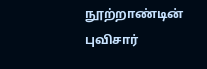நூற்றாண்டின் புவிசார்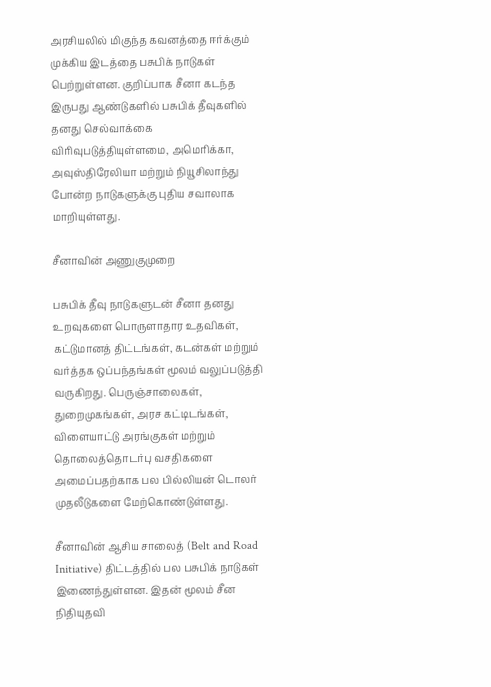அரசியலில் மிகுந்த கவனத்தை ஈர்க்கும் முக்கிய இடத்தை பசுபிக் நாடுகள் பெற்றுள்ளன. குறிப்பாக சீனா கடந்த இருபது ஆண்டுகளில் பசுபிக் தீவுகளில் தனது செல்வாக்கை விரிவுபடுத்தியுள்ளமை, அமெரிக்கா, அவுஸ்திரேலியா மற்றும் நியூசிலாந்து போன்ற நாடுகளுக்கு புதிய சவாலாக மாறியுள்ளது.

சீனாவின் அணுகுமுறை

பசுபிக் தீவு நாடுகளுடன் சீனா தனது உறவுகளை பொருளாதார உதவிகள், கட்டுமானத் திட்டங்கள், கடன்கள் மற்றும் வர்த்தக ஒப்பந்தங்கள் மூலம் வலுப்படுத்தி வருகிறது. பெருஞ்சாலைகள், துறைமுகங்கள், அரச கட்டிடங்கள், விளையாட்டு அரங்குகள் மற்றும் தொலைத்தொடர்பு வசதிகளை அமைப்பதற்காக பல பில்லியன் டொலர் முதலீடுகளை மேற்கொண்டுள்ளது.

சீனாவின் ஆசிய சாலைத் (Belt and Road Initiative) திட்டத்தில் பல பசுபிக் நாடுகள் இணைந்துள்ளன. இதன் மூலம் சீன நிதியுதவி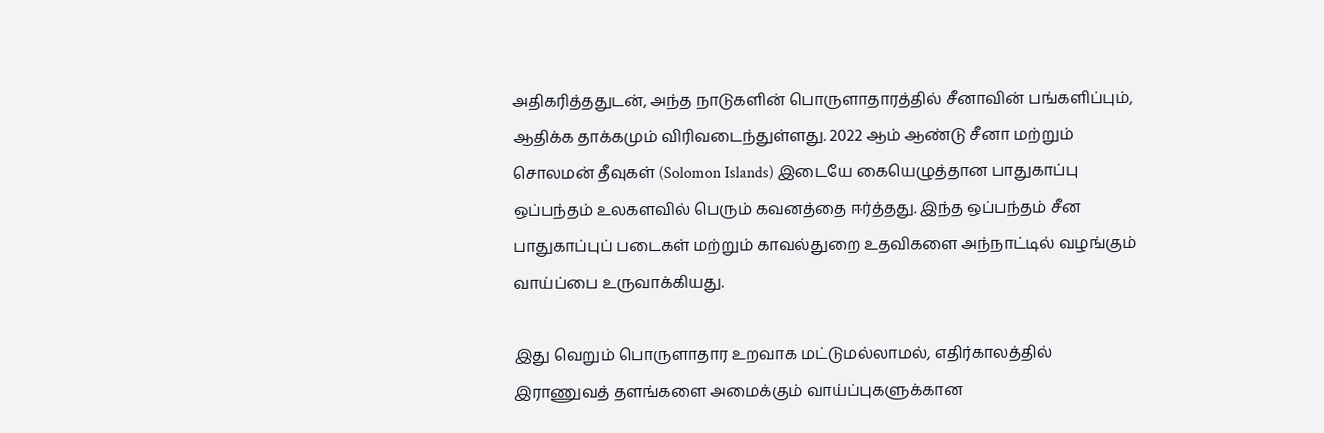அதிகரித்ததுடன், அந்த நாடுகளின் பொருளாதாரத்தில் சீனாவின் பங்களிப்பும், ஆதிக்க தாக்கமும் விரிவடைந்துள்ளது. 2022 ஆம் ஆண்டு சீனா மற்றும் சொலமன் தீவுகள் (Solomon Islands) இடையே கையெழுத்தான பாதுகாப்பு ஒப்பந்தம் உலகளவில் பெரும் கவனத்தை ஈர்த்தது. இந்த ஒப்பந்தம் சீன பாதுகாப்புப் படைகள் மற்றும் காவல்துறை உதவிகளை அந்நாட்டில் வழங்கும் வாய்ப்பை உருவாக்கியது.

இது வெறும் பொருளாதார உறவாக மட்டுமல்லாமல், எதிர்காலத்தில் இராணுவத் தளங்களை அமைக்கும் வாய்ப்புகளுக்கான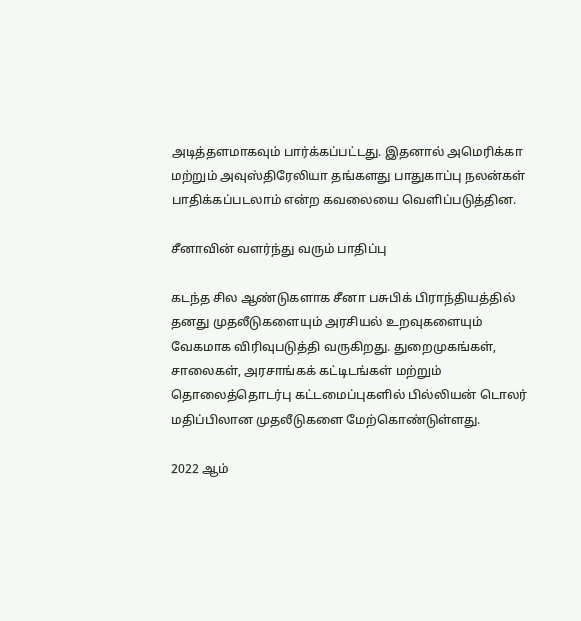அடித்தளமாகவும் பார்க்கப்பட்டது. இதனால் அமெரிக்கா மற்றும் அவுஸ்திரேலியா தங்களது பாதுகாப்பு நலன்கள் பாதிக்கப்படலாம் என்ற கவலையை வெளிப்படுத்தின.

சீனாவின் வளர்ந்து வரும் பாதிப்பு

கடந்த சில ஆண்டுகளாக சீனா பசுபிக் பிராந்தியத்தில் தனது முதலீடுகளையும் அரசியல் உறவுகளையும் வேகமாக விரிவுபடுத்தி வருகிறது. துறைமுகங்கள், சாலைகள், அரசாங்கக் கட்டிடங்கள் மற்றும் தொலைத்தொடர்பு கட்டமைப்புகளில் பில்லியன் டொலர் மதிப்பிலான முதலீடுகளை மேற்கொண்டுள்ளது.

2022 ஆம்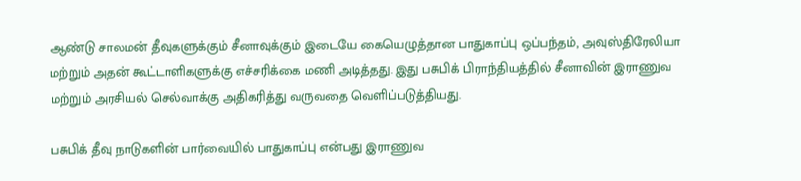ஆண்டு சாலமன் தீவுகளுக்கும் சீனாவுக்கும் இடையே கையெழுத்தான பாதுகாப்பு ஒப்பந்தம், அவுஸ்திரேலியா மற்றும் அதன் கூட்டாளிகளுக்கு எச்சரிக்கை மணி அடித்தது. இது பசுபிக் பிராந்தியத்தில் சீனாவின் இராணுவ மற்றும் அரசியல் செல்வாக்கு அதிகரித்து வருவதை வெளிப்படுத்தியது.

பசுபிக் தீவு நாடுகளின் பார்வையில் பாதுகாப்பு என்பது இராணுவ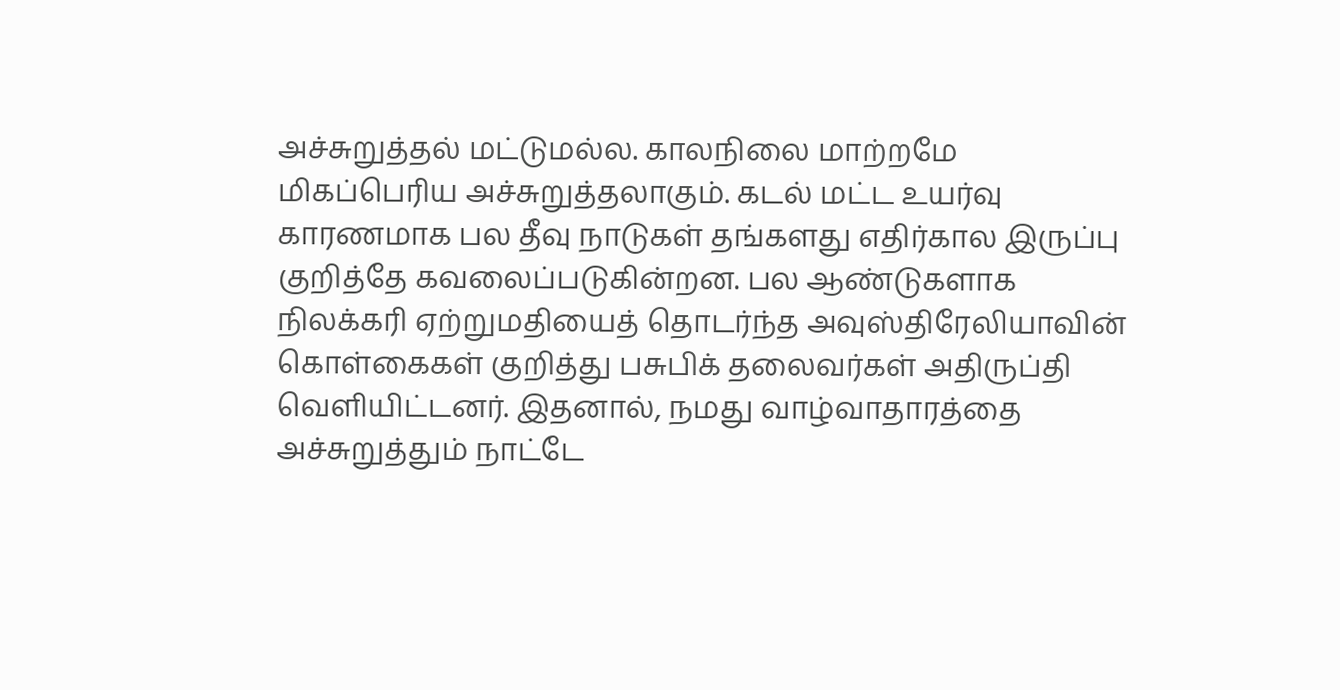அச்சுறுத்தல் மட்டுமல்ல. காலநிலை மாற்றமே மிகப்பெரிய அச்சுறுத்தலாகும். கடல் மட்ட உயர்வு காரணமாக பல தீவு நாடுகள் தங்களது எதிர்கால இருப்பு குறித்தே கவலைப்படுகின்றன. பல ஆண்டுகளாக நிலக்கரி ஏற்றுமதியைத் தொடர்ந்த அவுஸ்திரேலியாவின் கொள்கைகள் குறித்து பசுபிக் தலைவர்கள் அதிருப்தி வெளியிட்டனர். இதனால், நமது வாழ்வாதாரத்தை அச்சுறுத்தும் நாட்டே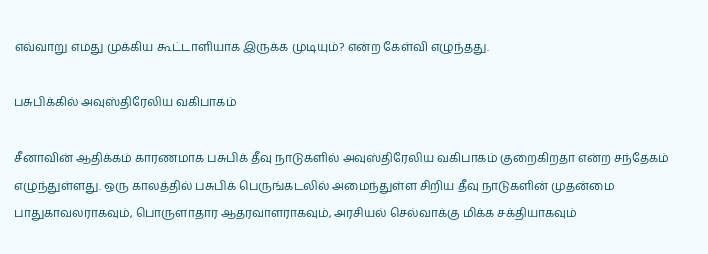எவ்வாறு எமது முக்கிய கூட்டாளியாக இருக்க முடியும்? என்ற கேள்வி எழுந்தது.

பசுபிக்கில் அவுஸ்திரேலிய வகிபாகம்

சீனாவின் ஆதிக்கம் காரணமாக பசுபிக் தீவு நாடுகளில் அவுஸ்திரேலிய வகிபாகம் குறைகிறதா என்ற சந்தேகம் எழுந்துள்ளது. ஒரு காலத்தில் பசுபிக் பெருங்கடலில் அமைந்துள்ள சிறிய தீவு நாடுகளின் முதன்மை பாதுகாவலராகவும், பொருளாதார ஆதரவாளராகவும், அரசியல் செல்வாக்கு மிக்க சக்தியாகவும்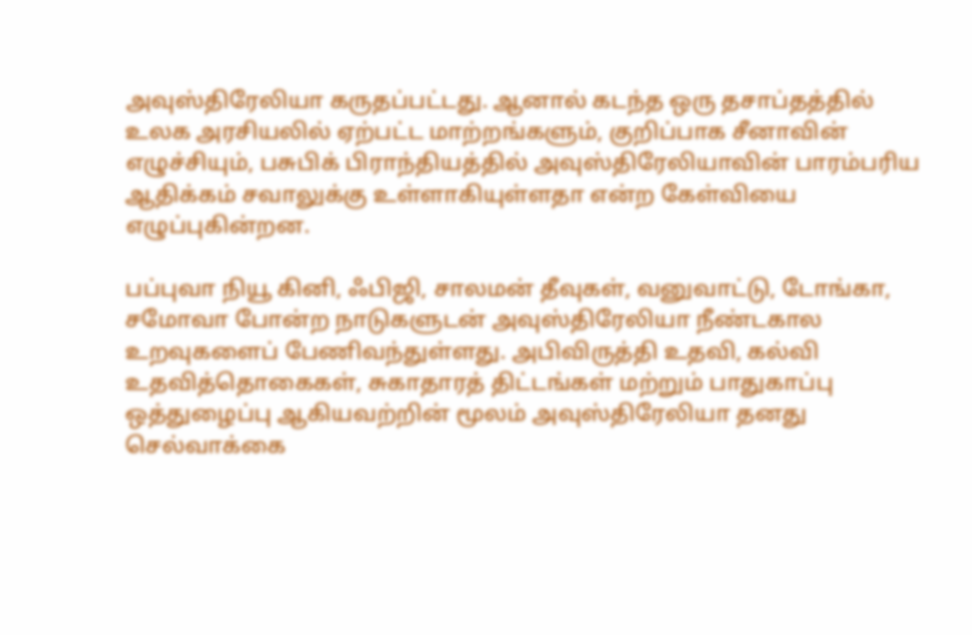அவுஸ்திரேலியா கருதப்பட்டது. ஆனால் கடந்த ஒரு தசாப்தத்தில் உலக அரசியலில் ஏற்பட்ட மாற்றங்களும், குறிப்பாக சீனாவின் எழுச்சியும், பசுபிக் பிராந்தியத்தில் அவுஸ்திரேலியாவின் பாரம்பரிய ஆதிக்கம் சவாலுக்கு உள்ளாகியுள்ளதா என்ற கேள்வியை எழுப்புகின்றன.

பப்புவா நியூ கினி, ஃபிஜி, சாலமன் தீவுகள், வனுவாட்டு, டோங்கா, சமோவா போன்ற நாடுகளுடன் அவுஸ்திரேலியா நீண்டகால உறவுகளைப் பேணிவந்துள்ளது. அபிவிருத்தி உதவி, கல்வி உதவித்தொகைகள், சுகாதாரத் திட்டங்கள் மற்றும் பாதுகாப்பு ஒத்துழைப்பு ஆகியவற்றின் மூலம் அவுஸ்திரேலியா தனது செல்வாக்கை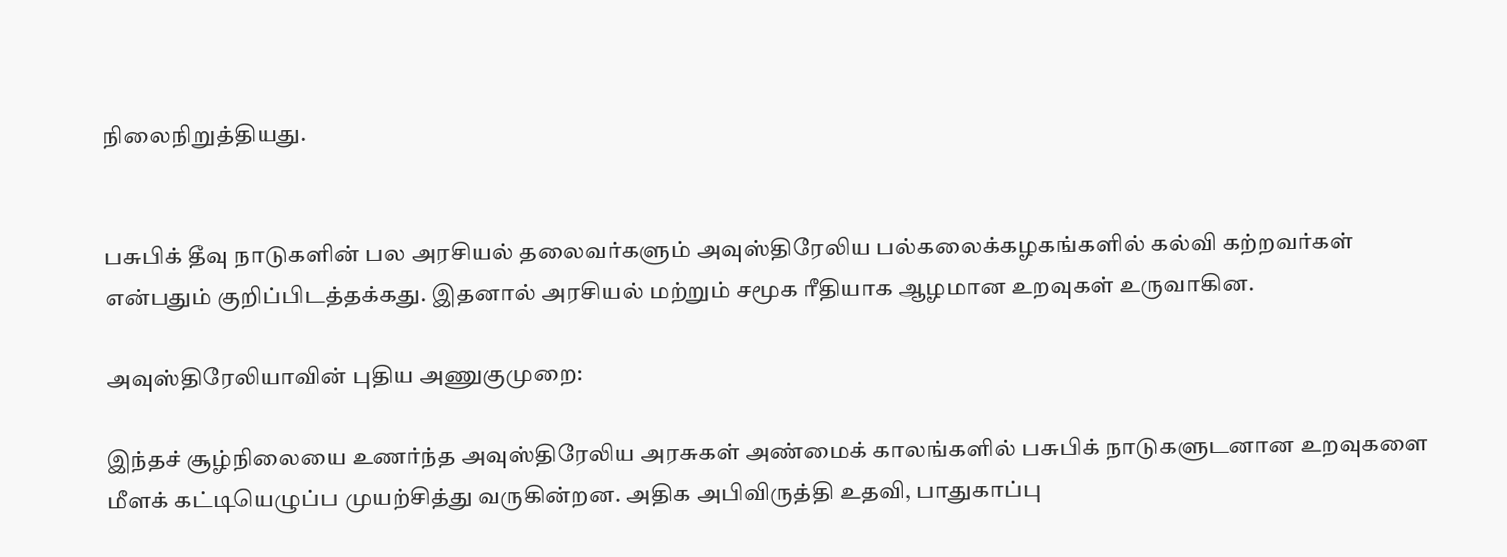நிலைநிறுத்தியது.


பசுபிக் தீவு நாடுகளின் பல அரசியல் தலைவர்களும் அவுஸ்திரேலிய பல்கலைக்கழகங்களில் கல்வி கற்றவர்கள் என்பதும் குறிப்பிடத்தக்கது. இதனால் அரசியல் மற்றும் சமூக ரீதியாக ஆழமான உறவுகள் உருவாகின.

அவுஸ்திரேலியாவின் புதிய அணுகுமுறை:

இந்தச் சூழ்நிலையை உணர்ந்த அவுஸ்திரேலிய அரசுகள் அண்மைக் காலங்களில் பசுபிக் நாடுகளுடனான உறவுகளை மீளக் கட்டியெழுப்ப முயற்சித்து வருகின்றன. அதிக அபிவிருத்தி உதவி, பாதுகாப்பு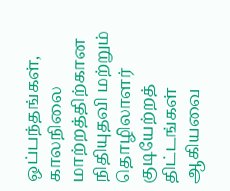ஒப்பந்தங்கள், காலநிலை மாற்றத்திற்கான நிதியுதவி மற்றும் தொழிலாளர் குடியேற்றத் திட்டங்கள் ஆகியவை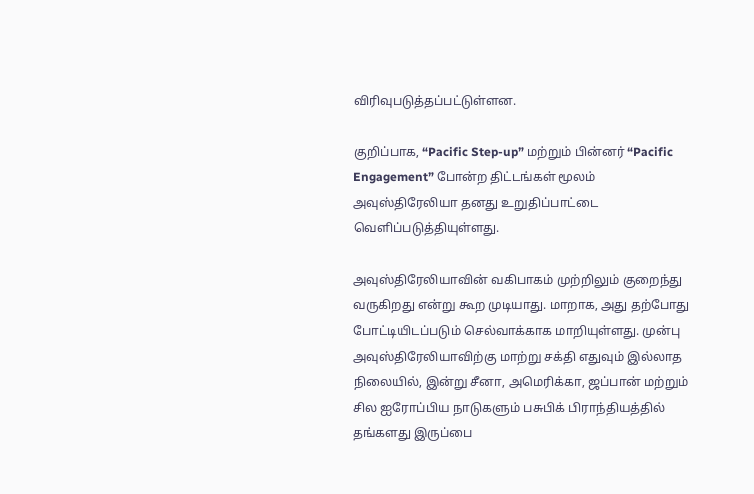விரிவுபடுத்தப்பட்டுள்ளன.

குறிப்பாக, “Pacific Step-up” மற்றும் பின்னர் “Pacific Engagement” போன்ற திட்டங்கள் மூலம் அவுஸ்திரேலியா தனது உறுதிப்பாட்டை வெளிப்படுத்தியுள்ளது.

அவுஸ்திரேலியாவின் வகிபாகம் முற்றிலும் குறைந்து வருகிறது என்று கூற முடியாது. மாறாக, அது தற்போது போட்டியிடப்படும் செல்வாக்காக மாறியுள்ளது. முன்பு அவுஸ்திரேலியாவிற்கு மாற்று சக்தி எதுவும் இல்லாத நிலையில், இன்று சீனா, அமெரிக்கா, ஜப்பான் மற்றும் சில ஐரோப்பிய நாடுகளும் பசுபிக் பிராந்தியத்தில் தங்களது இருப்பை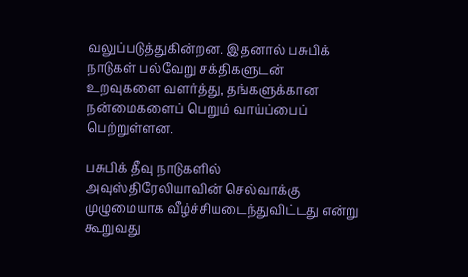வலுப்படுத்துகின்றன. இதனால் பசுபிக் நாடுகள் பல்வேறு சக்திகளுடன் உறவுகளை வளர்த்து, தங்களுக்கான நன்மைகளைப் பெறும் வாய்ப்பைப் பெற்றுள்ளன.

பசுபிக் தீவு நாடுகளில் அவுஸ்திரேலியாவின் செல்வாக்கு முழுமையாக வீழ்ச்சியடைந்துவிட்டது என்று கூறுவது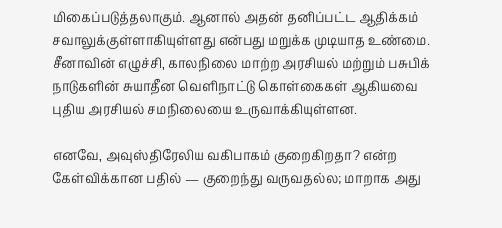மிகைப்படுத்தலாகும். ஆனால் அதன் தனிப்பட்ட ஆதிக்கம் சவாலுக்குள்ளாகியுள்ளது என்பது மறுக்க முடியாத உண்மை. சீனாவின் எழுச்சி, காலநிலை மாற்ற அரசியல் மற்றும் பசுபிக் நாடுகளின் சுயாதீன வெளிநாட்டு கொள்கைகள் ஆகியவை புதிய அரசியல் சமநிலையை உருவாக்கியுள்ளன.

எனவே, அவுஸ்திரேலிய வகிபாகம் குறைகிறதா? என்ற கேள்விக்கான பதில் — குறைந்து வருவதல்ல; மாறாக அது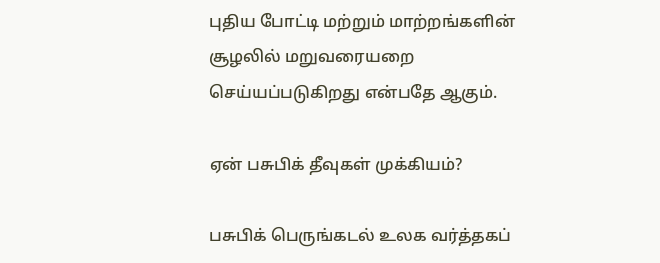புதிய போட்டி மற்றும் மாற்றங்களின் சூழலில் மறுவரையறை செய்யப்படுகிறது என்பதே ஆகும்.

ஏன் பசுபிக் தீவுகள் முக்கியம்?

பசுபிக் பெருங்கடல் உலக வர்த்தகப்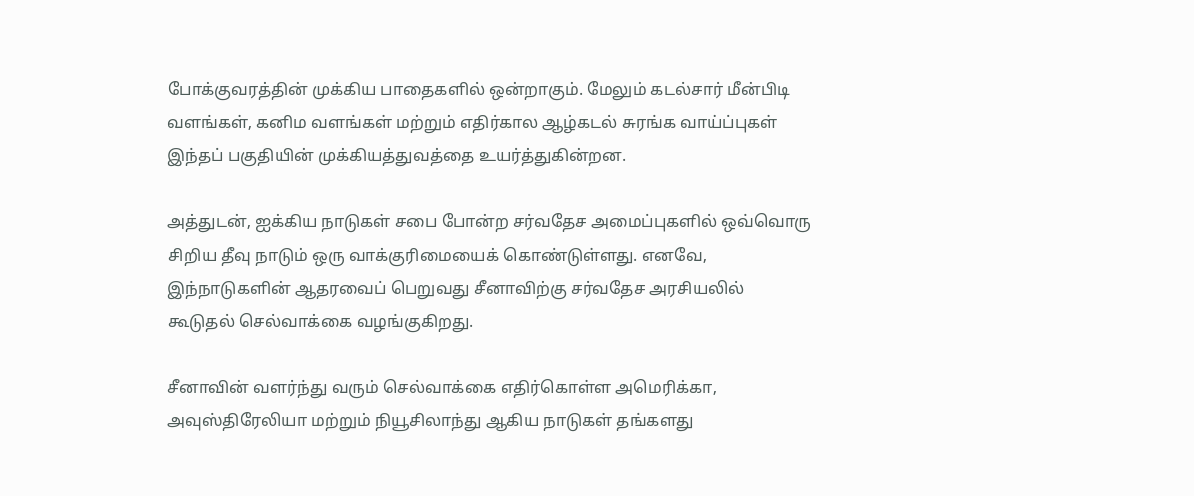போக்குவரத்தின் முக்கிய பாதைகளில் ஒன்றாகும். மேலும் கடல்சார் மீன்பிடி வளங்கள், கனிம வளங்கள் மற்றும் எதிர்கால ஆழ்கடல் சுரங்க வாய்ப்புகள் இந்தப் பகுதியின் முக்கியத்துவத்தை உயர்த்துகின்றன.

அத்துடன், ஐக்கிய நாடுகள் சபை போன்ற சர்வதேச அமைப்புகளில் ஒவ்வொரு சிறிய தீவு நாடும் ஒரு வாக்குரிமையைக் கொண்டுள்ளது. எனவே, இந்நாடுகளின் ஆதரவைப் பெறுவது சீனாவிற்கு சர்வதேச அரசியலில் கூடுதல் செல்வாக்கை வழங்குகிறது.

சீனாவின் வளர்ந்து வரும் செல்வாக்கை எதிர்கொள்ள அமெரிக்கா, அவுஸ்திரேலியா மற்றும் நியூசிலாந்து ஆகிய நாடுகள் தங்களது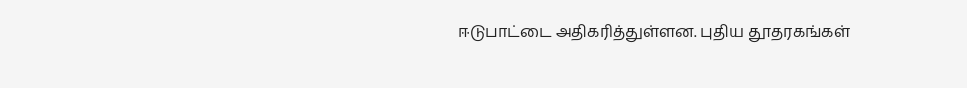ஈடுபாட்டை அதிகரித்துள்ளன. புதிய தூதரகங்கள்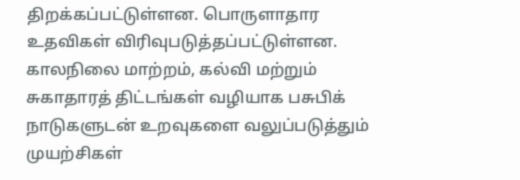திறக்கப்பட்டுள்ளன. பொருளாதார உதவிகள் விரிவுபடுத்தப்பட்டுள்ளன. காலநிலை மாற்றம், கல்வி மற்றும் சுகாதாரத் திட்டங்கள் வழியாக பசுபிக் நாடுகளுடன் உறவுகளை வலுப்படுத்தும் முயற்சிகள்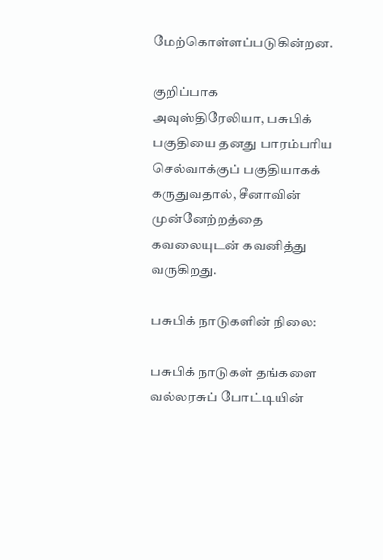மேற்கொள்ளப்படுகின்றன.

குறிப்பாக அவுஸ்திரேலியா, பசுபிக் பகுதியை தனது பாரம்பரிய செல்வாக்குப் பகுதியாகக் கருதுவதால், சீனாவின் முன்னேற்றத்தை கவலையுடன் கவனித்து வருகிறது.

பசுபிக் நாடுகளின் நிலை:

பசுபிக் நாடுகள் தங்களை வல்லரசுப் போட்டியின்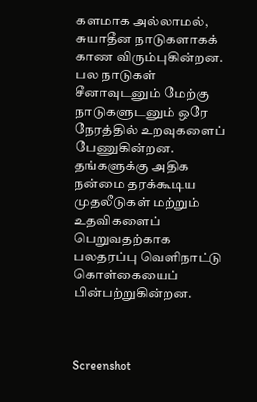களமாக அல்லாமல், சுயாதீன நாடுகளாகக் காண விரும்புகின்றன. பல நாடுகள் சீனாவுடனும் மேற்கு நாடுகளுடனும் ஒரே நேரத்தில் உறவுகளைப் பேணுகின்றன. தங்களுக்கு அதிக நன்மை தரக்கூடிய முதலீடுகள் மற்றும் உதவிகளைப் பெறுவதற்காக பலதரப்பு வெளிநாட்டு கொள்கையைப் பின்பற்றுகின்றன.



Screenshot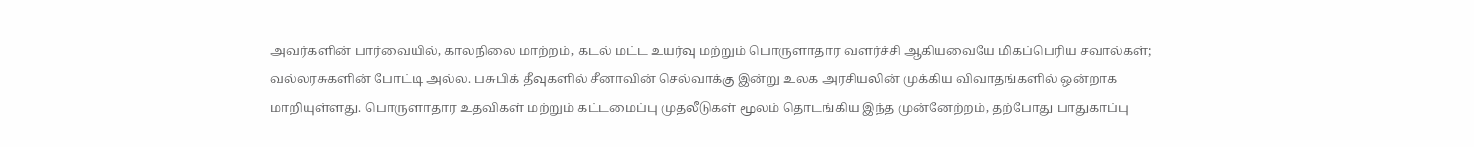அவர்களின் பார்வையில், காலநிலை மாற்றம், கடல் மட்ட உயர்வு மற்றும் பொருளாதார வளர்ச்சி ஆகியவையே மிகப்பெரிய சவால்கள்; வல்லரசுகளின் போட்டி அல்ல. பசுபிக் தீவுகளில் சீனாவின் செல்வாக்கு இன்று உலக அரசியலின் முக்கிய விவாதங்களில் ஒன்றாக மாறியுள்ளது. பொருளாதார உதவிகள் மற்றும் கட்டமைப்பு முதலீடுகள் மூலம் தொடங்கிய இந்த முன்னேற்றம், தற்போது பாதுகாப்பு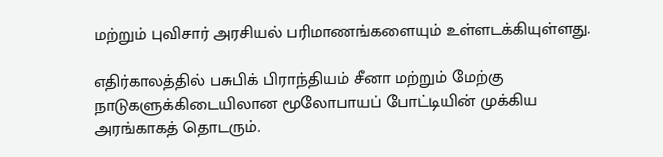மற்றும் புவிசார் அரசியல் பரிமாணங்களையும் உள்ளடக்கியுள்ளது.

எதிர்காலத்தில் பசுபிக் பிராந்தியம் சீனா மற்றும் மேற்கு நாடுகளுக்கிடையிலான மூலோபாயப் போட்டியின் முக்கிய அரங்காகத் தொடரும்.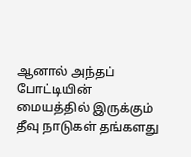ஆனால் அந்தப் போட்டியின் மையத்தில் இருக்கும் தீவு நாடுகள் தங்களது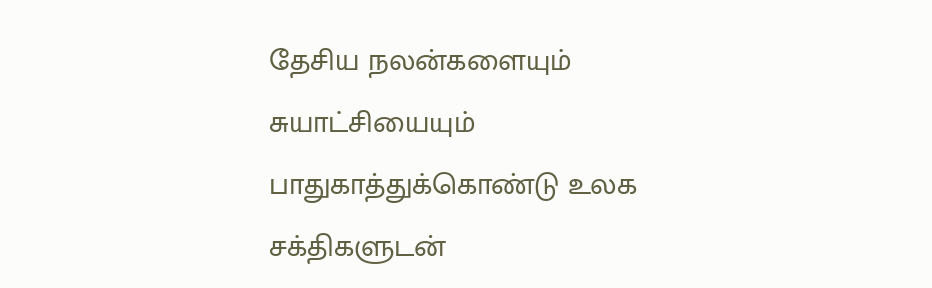தேசிய நலன்களையும் சுயாட்சியையும் பாதுகாத்துக்கொண்டு உலக சக்திகளுடன்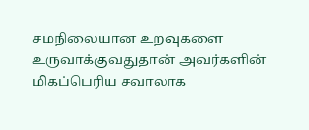சமநிலையான உறவுகளை உருவாக்குவதுதான் அவர்களின் மிகப்பெரிய சவாலாக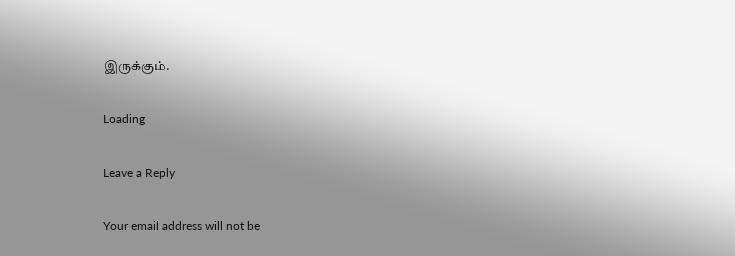இருக்கும்.

Loading

Leave a Reply

Your email address will not be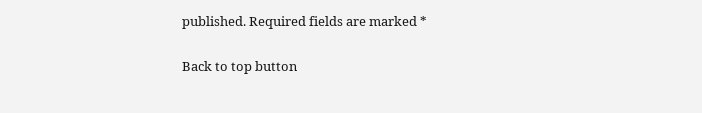published. Required fields are marked *

Back to top button